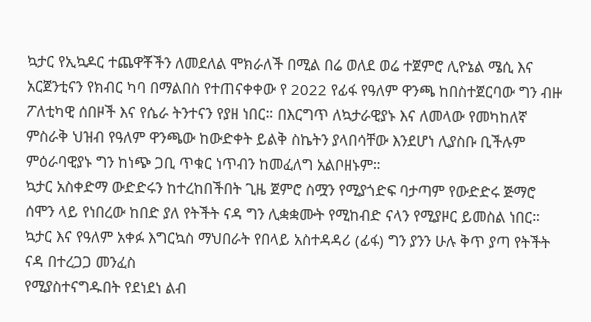ኳታር የኢኳዶር ተጨዋቾችን ለመደለል ሞክራለች በሚል በሬ ወለደ ወሬ ተጀምሮ ሊዮኔል ሜሲ እና አርጀንቲናን የክብር ካባ በማልበስ የተጠናቀቀው የ 2022 የፊፋ የዓለም ዋንጫ ከበስተጀርባው ግን ብዙ ፖለቲካዊ ሰበዞች እና የሴራ ትንተናን የያዘ ነበር። በእርግጥ ለኳታራዊያኑ እና ለመላው የመካከለኛ ምስራቅ ህዝብ የዓለም ዋንጫው ከውድቀት ይልቅ ስኬትን ያላበሳቸው እንደሆነ ሊያስቡ ቢችሉም ምዕራባዊያኑ ግን ከነጭ ጋቢ ጥቁር ነጥብን ከመፈለግ አልቦዘኑም።
ኳታር አስቀድማ ውድድሩን ከተረከበችበት ጊዜ ጀምሮ ስሟን የሚያጎድፍ ባታጣም የውድድሩ ጅማሮ ሰሞን ላይ የነበረው ከበድ ያለ የትችት ናዳ ግን ሊቋቋሙት የሚከብድ ናላን የሚያዞር ይመስል ነበር። ኳታር እና የዓለም አቀፉ እግርኳስ ማህበራት የበላይ አስተዳዳሪ (ፊፋ) ግን ያንን ሁሉ ቅጥ ያጣ የትችት ናዳ በተረጋጋ መንፈስ
የሚያስተናግዱበት የደነደነ ልብ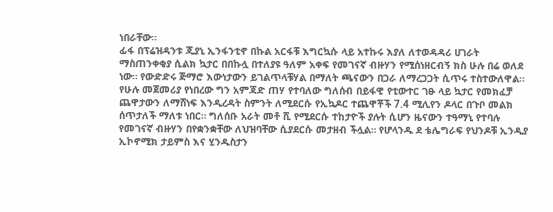ነበራቸው።
ፊፋ በፕሬዝዳንቱ ጂያኒ ኢንፋንቲኖ በኩል አርፋቹ እግርኳሱ ላይ አተኩሩ እያለ ለተወዳዳሪ ሀገራት ማስጠንቀቂያ ሲልክ ኳታር በበኩሏ በተለያዩ ዓለም አቀፍ የመገናኛ ብዙሃን የሚሰነዘርብኝ ክስ ሁሉ በሬ ወለደ ነው። የውድድሩ ጅማሮ እውነታውን ይገልጥላቹሃል በማለት ጫናውን በጋራ ለማረጋጋት ሲጥሩ ተስተውለዋል።
የሁሉ መጀመሪያ የነበረው ግን አምጃድ ጠሃ የተባለው ግለሰብ በይፋዊ የቲውተር ገፁ ላይ ኳታር የመክፈቻ ጨዋታውን ለማሸነፍ እንዲረዳት ስምንት ለሚደርሱ የኢኳዶር ተጨዋቾች 7.4 ሚሊየን ዶላር በጉቦ መልክ ሰጥታለች ማለቱ ነበር። ግለሰቡ አራት መቶ ሺ የሚደርሱ ተከታዮች ያሉት ሲሆን ዜናውን ተዓማኒ የተባሉ የመገናኛ ብዙሃን በየቋንቋቸው ለህዝባቸው ሲያደርሱ መታዘብ ችሏል። የሆላንዱ ደ ቴሌግራፍ የህንዶቹ ኢንዲያ ኢኮኖሚክ ታይምስ እና ሂንዱስታን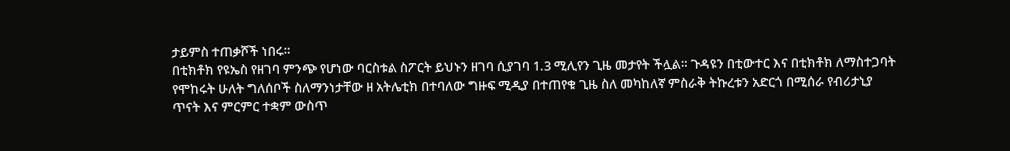ታይምስ ተጠቃሾች ነበሩ።
በቲክቶክ የዩኤስ የዘገባ ምንጭ የሆነው ባርስቱል ስፖርት ይህኑን ዘገባ ሲያገባ 1.3 ሚሊየን ጊዜ መታየት ችሏል። ጉዳዩን በቲውተር እና በቲክቶክ ለማስተጋባት የሞከሩት ሁለት ግለሰቦች ስለማንነታቸው ዘ አትሌቲክ በተባለው ግዙፍ ሚዲያ በተጠየቁ ጊዜ ስለ መካከለኛ ምስራቅ ትኩረቱን አድርጎ በሚሰራ የብሪታኒያ ጥናት እና ምርምር ተቋም ውስጥ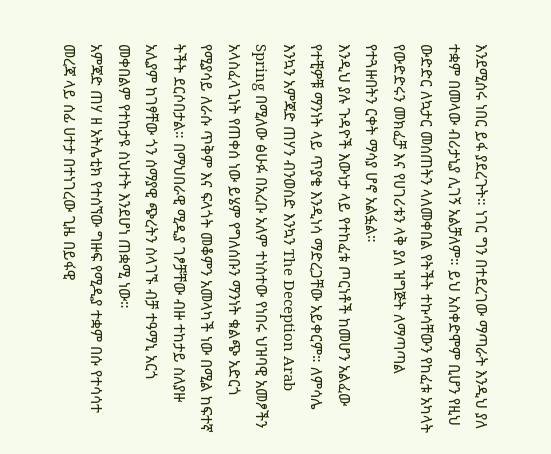እንደሚሰሩ ነበር ይፋ ያደረጉት። ነገር ግን በተደረገው ማጣራት እንዲህ ያለ ተቋም በመላው ብሪታኒያ ሊገኝ አልቻለም። ይህ አስቀድሞም ቢሆን የዚህ ውድድር ለኳታር መሰጠትን ላለመቀበል የትችት ተኩሳቸውን የከፈቱ አካላት የውድድሩን መክፈቻ እና የሀገሪቱን ላቅ ያለ ዝግጅት ለማጣጣል የተጓዙበትን ርቀት ማሳያ ሆኖ አልፏል።
እንዲህ ያሉ ጉዳዮች እውነታ ላይ የተከፈቱ ጦርነቶች ከመሆን አልፈው የተቺዎቹ ማንነት ላይ ጥያቄ እንዲነሳ ማድረጋቸው አይቀርም። ለምሳሌ እንኳን አምጃድ ጠሃን ብንወስድ እንኳን The Deception Arab Spring በሚለው ፅሁፉ በአረቡ አለም ተነስተው የነበሩ ህዝባዊ አመፆችን አላስፈላጊነት የጠቀሰ ነው ይሄም የግለሰቡን ማንነት ቁልጭ አድርጎ የሚያሳይ ለራሱ ጥቅም እና ፍላጎት መቆምን አመላካች ነው በሚል ከፍተኛ ትችት ደርሶበታል። በማህበራዊ ሚዲያ ገፆቻቸው ብዙ ተከታይ ስለያዙ አሊያም ከገፃቸው ጎን ሰማያዊ ጭረትን ስላገኙ ብቻ ተዓማኒ አርጎ መቀበልም የተከታዩ ስህተት እንደሆነ ጠቋሚ ነው።
አምጃድ ጠሃ ዘ አትሌቲክ የተሰኘው ግዙፍ የሚዲያ ተቋም በሱ የተሳሳተ መረጃ ላይ ሰፊ ሀተታ በተነገረው ጊዜ በይፋዊ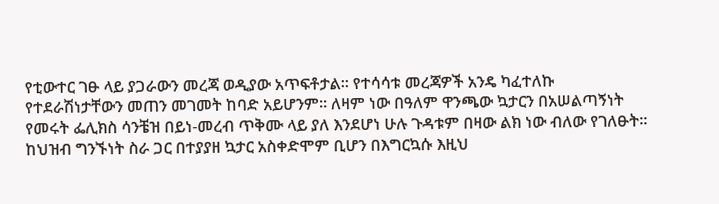የቲውተር ገፁ ላይ ያጋራውን መረጃ ወዲያው አጥፍቶታል። የተሳሳቱ መረጃዎች አንዴ ካፈተለኩ የተደራሽነታቸውን መጠን መገመት ከባድ አይሆንም። ለዛም ነው በዓለም ዋንጫው ኳታርን በአሠልጣኝነት የመሩት ፌሊክስ ሳንቼዝ በይነ-መረብ ጥቅሙ ላይ ያለ እንደሆነ ሁሉ ጉዳቱም በዛው ልክ ነው ብለው የገለፁት።
ከህዝብ ግንኙነት ስራ ጋር በተያያዘ ኳታር አስቀድሞም ቢሆን በእግርኳሱ እዚህ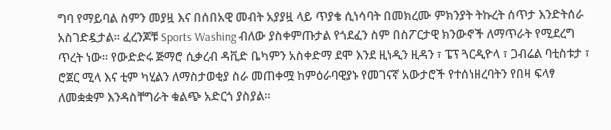ግባ የማይባል ስምን መያዟ እና በሰበአዊ መብት አያያዟ ላይ ጥያቄ ሲነሳባት በመክረሙ ምክንያት ትኩረት ሰጥታ እንድትሰራ አስገድዷታል። ፈረንጆቹ Sports Washing ብለው ያስቀምጡታል የጎደፈን ስም በስፖርታዊ ክንውኖች ለማጥራት የሚደረግ ጥረት ነው። የውድድሩ ጅማሮ ሲቃረብ ዳቪድ ቤካምን አስቀድማ ደሞ እንደ ዚነዲን ዚዳን ፣ ፔፕ ጓርዲዮላ ፣ ጋብሬል ባቲስቱታ ፣ ሮጀር ሚላ እና ቲም ካሂልን ለማስታወቂያ ስራ መጠቀሟ ከምዕራባዊያኑ የመገናኛ አውታሮች የተሰነዘረባትን የበዛ ፍላፃ ለመቋቋም እንዳስቸግራት ቁልጭ አድርጎ ያስያል።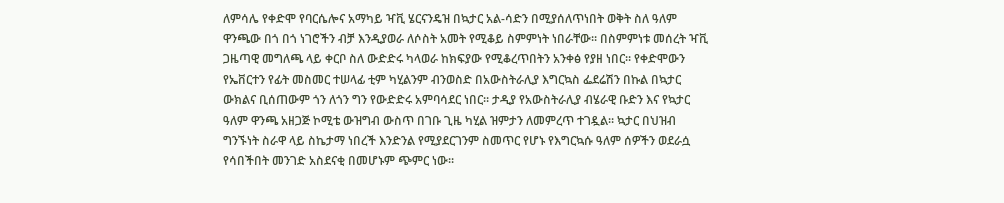ለምሳሌ የቀድሞ የባርሴሎና አማካይ ዣቪ ሄርናንዴዝ በኳታር አል-ሳድን በሚያሰለጥነበት ወቅት ስለ ዓለም ዋንጫው በጎ በጎ ነገሮችን ብቻ እንዲያወራ ለሶስት አመት የሚቆይ ስምምነት ነበራቸው። በስምምነቱ መሰረት ዣቪ ጋዜጣዊ መግለጫ ላይ ቀርቦ ስለ ውድድሩ ካላወራ ከክፍያው የሚቆረጥበትን አንቀፅ የያዘ ነበር። የቀድሞውን የኤቨርተን የፊት መስመር ተሠላፊ ቲም ካሂልንም ብንወስድ በአውስትራሊያ እግርኳስ ፌደሬሽን በኩል በኳታር ውክልና ቢሰጠውም ጎን ለጎን ግን የውድድሩ አምባሳደር ነበር። ታዲያ የአውስትራሊያ ብሄራዊ ቡድን እና የኳታር ዓለም ዋንጫ አዘጋጅ ኮሚቴ ውዝግብ ውስጥ በገቡ ጊዜ ካሂል ዝምታን ለመምረጥ ተገዷል። ኳታር በህዝብ ግንኙነት ስራዋ ላይ ስኬታማ ነበረች እንድንል የሚያደርገንም ስመጥር የሆኑ የእግርኳሱ ዓለም ሰዎችን ወደራሷ የሳበችበት መንገድ አስደናቂ በመሆኑም ጭምር ነው።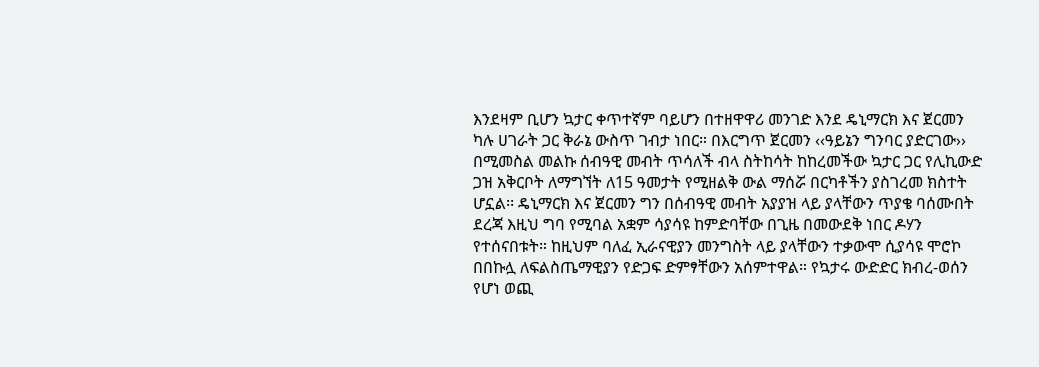እንደዛም ቢሆን ኳታር ቀጥተኛም ባይሆን በተዘዋዋሪ መንገድ እንደ ዴኒማርክ እና ጀርመን ካሉ ሀገራት ጋር ቅራኔ ውስጥ ገብታ ነበር። በእርግጥ ጀርመን ‹‹ዓይኔን ግንባር ያድርገው›› በሚመስል መልኩ ሰብዓዊ መብት ጥሳለች ብላ ስትከሳት ከከረመችው ኳታር ጋር የሊኪውድ ጋዝ አቅርቦት ለማግኘት ለ15 ዓመታት የሚዘልቅ ውል ማሰሯ በርካቶችን ያስገረመ ክስተት ሆኗል፡፡ ዴኒማርክ እና ጀርመን ግን በሰብዓዊ መብት አያያዝ ላይ ያላቸውን ጥያቄ ባሰሙበት ደረጃ እዚህ ግባ የሚባል አቋም ሳያሳዩ ከምድባቸው በጊዜ በመውደቅ ነበር ዶሃን የተሰናበቱት። ከዚህም ባለፈ ኢራናዊያን መንግስት ላይ ያላቸውን ተቃውሞ ሲያሳዩ ሞሮኮ በበኩሏ ለፍልስጤማዊያን የድጋፍ ድምፃቸውን አሰምተዋል። የኳታሩ ውድድር ክብረ-ወሰን የሆነ ወጪ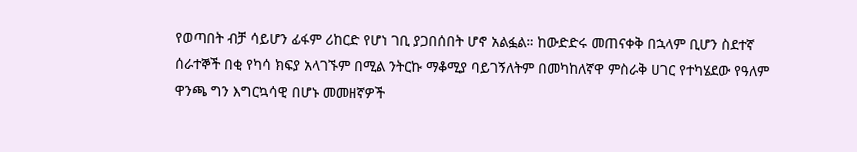የወጣበት ብቻ ሳይሆን ፊፋም ሪከርድ የሆነ ገቢ ያጋበሰበት ሆኖ አልፏል። ከውድድሩ መጠናቀቅ በኋላም ቢሆን ስደተኛ ሰራተኞች በቂ የካሳ ክፍያ አላገኙም በሚል ንትርኩ ማቆሚያ ባይገኝለትም በመካከለኛዋ ምስራቅ ሀገር የተካሄደው የዓለም ዋንጫ ግን እግርኳሳዊ በሆኑ መመዘኛዎች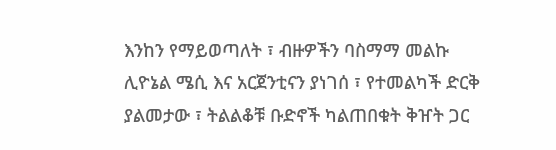እንከን የማይወጣለት ፣ ብዙዎችን ባስማማ መልኩ ሊዮኔል ሜሲ እና አርጀንቲናን ያነገሰ ፣ የተመልካች ድርቅ ያልመታው ፣ ትልልቆቹ ቡድኖች ካልጠበቁት ቅዠት ጋር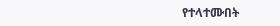የተላተሙበት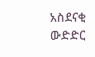አስደናቂ ውድድር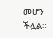መሆን ችሏል።